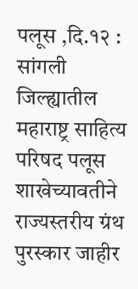पलूस ,दि.१२ : सांगली जिल्ह्यातील महाराष्ट्र साहित्य परिषद पलूस शाखेच्यावतीने राज्यस्तरीय ग्रंथ पुरस्कार जाहीर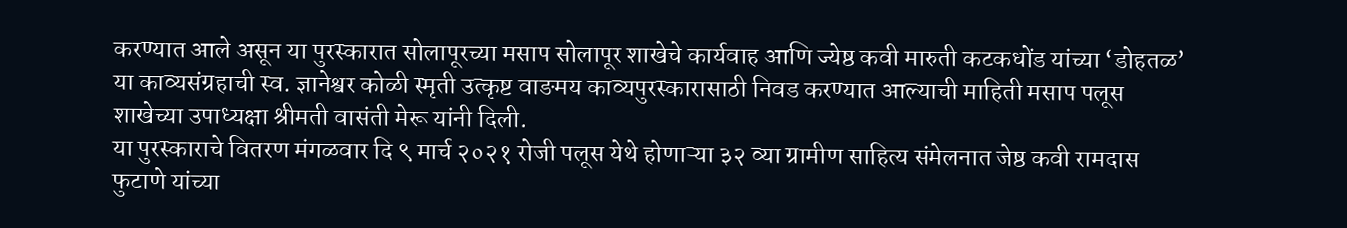करण्यात आले असून या पुरस्कारात सोलापूरच्या मसाप सोलापूर शाखेचे कार्यवाह आणि ज्येष्ठ कवी मारुती कटकधोंड यांच्या ‘डोहतळ’ या काव्यसंग्रहाची स्व. ज्ञानेश्वर कोळी स्मृती उत्कृष्ट वाङमय काव्यपुरस्कारासाठी निवड करण्यात आल्याची माहिती मसाप पलूस शाखेच्या उपाध्यक्षा श्रीमती वासंती मेरू यांनी दिली.
या पुरस्काराचे वितरण मंगळवार दि ९ मार्च २०२१ रोजी पलूस येथे होणाऱ्या ३२ व्या ग्रामीण साहित्य संमेलनात जेष्ठ कवी रामदास फुटाणे यांच्या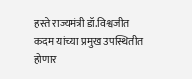हस्ते राज्यमंत्री डॉ.विश्वजीत कदम यांच्या प्रमुख उपस्थितीत होणार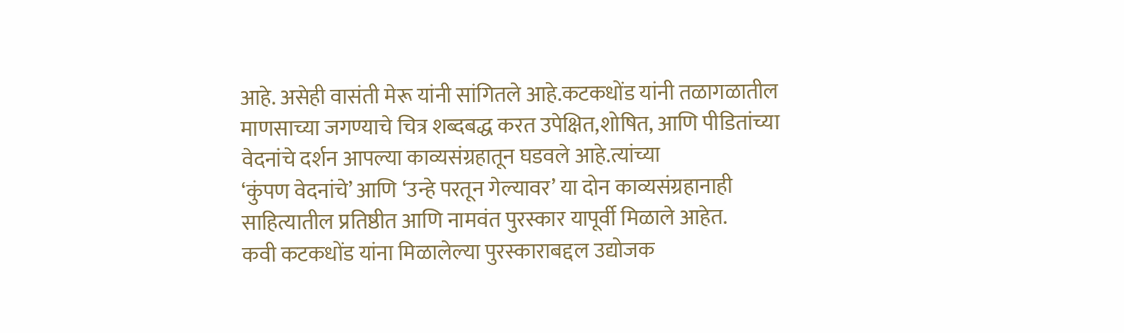आहे. असेही वासंती मेरू यांनी सांगितले आहे.कटकधोंड यांनी तळागळातील माणसाच्या जगण्याचे चित्र शब्दबद्ध करत उपेक्षित,शोषित, आणि पीडितांच्या वेदनांचे दर्शन आपल्या काव्यसंग्रहातून घडवले आहे.त्यांच्या
‘कुंपण वेदनांचे’ आणि ‘उन्हे परतून गेल्यावर’ या दोन काव्यसंग्रहानाही साहित्यातील प्रतिष्ठीत आणि नामवंत पुरस्कार यापूर्वी मिळाले आहेत.
कवी कटकधोंड यांना मिळालेल्या पुरस्काराबद्दल उद्योजक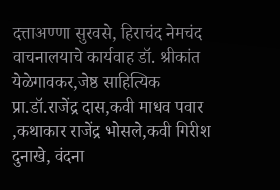दत्ताअण्णा सुरवसे, हिराचंद नेमचंद वाचनालयाचे कार्यवाह डॉ. श्रीकांत येळेगावकर,जेष्ठ साहित्यिक प्रा.डॉ.राजेंद्र दास,कवी माधव पवार ,कथाकार राजेंद्र भोसले,कवी गिरीश दुनाखे, वंदना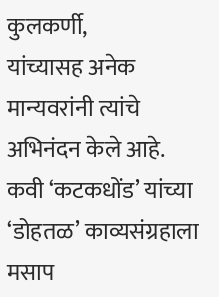कुलकर्णी,
यांच्यासह अनेक मान्यवरांनी त्यांचे अभिनंदन केले आहे.
कवी ‘कटकधोंड’ यांच्या ‘डोहतळ’ काव्यसंग्रहाला मसाप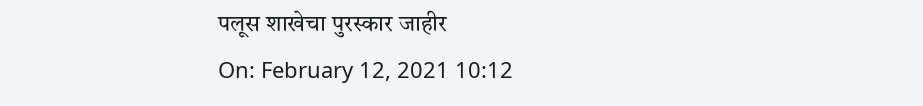पलूस शाखेचा पुरस्कार जाहीर
On: February 12, 2021 10:12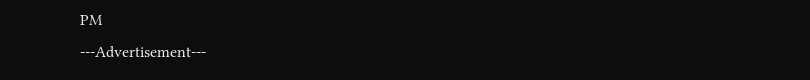PM
---Advertisement---